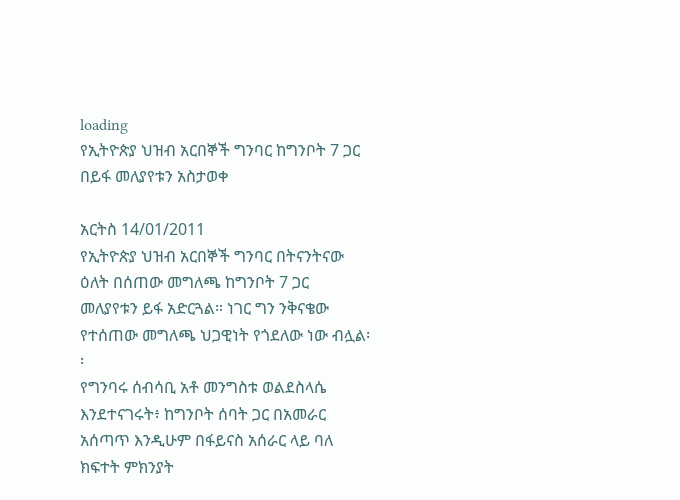loading
የኢትዮጵያ ህዝብ አርበኞች ግንባር ከግንቦት 7 ጋር በይፋ መለያየቱን አስታወቀ

አርትስ 14/01/2011
የኢትዮጵያ ህዝብ አርበኞች ግንባር በትናንትናው ዕለት በሰጠው መግለጫ ከግንቦት 7 ጋር መለያየቱን ይፋ አድርጓል። ነገር ግን ንቅናቄው የተሰጠው መግለጫ ህጋዊነት የጎደለው ነው ብሏል፡፡
የግንባሩ ሰብሳቢ አቶ መንግስቱ ወልደስላሴ እንደተናገሩት፥ ከግንቦት ሰባት ጋር በአመራር አሰጣጥ እንዲሁም በፋይናስ አሰራር ላይ ባለ ክፍተት ምክንያት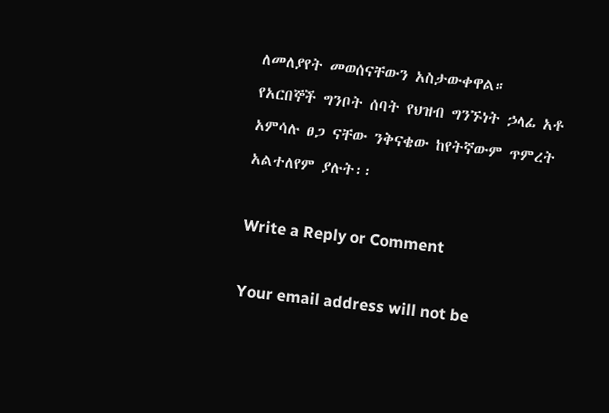ለመለያየት መወሰናቸውን አስታውቀዋል።
የአርበኞች ግንቦት ሰባት የህዝብ ግንኙነት ኃላፊ አቶ አምሳሉ ፀጋ ናቸው ንቅናቄው ከየትኛውም ጥምረት አልተለየም ያሉት፡፡

Write a Reply or Comment

Your email address will not be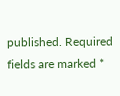published. Required fields are marked *